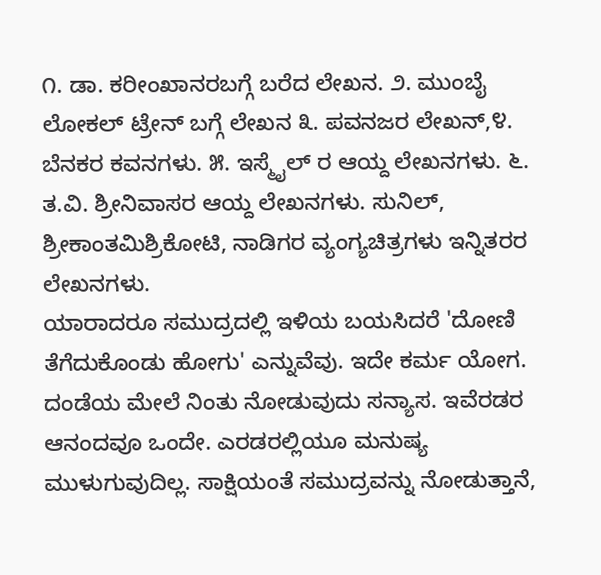೧. ಡಾ. ಕರೀಂಖಾನರಬಗ್ಗೆ ಬರೆದ ಲೇಖನ. ೨. ಮುಂಬೈ ಲೋಕಲ್ ಟ್ರೇನ್ ಬಗ್ಗೆ ಲೇಖನ ೩. ಪವನಜರ ಲೇಖನ್,೪. ಬೆನಕರ ಕವನಗಳು. ೫. ಇಸ್ಮೈಲ್ ರ ಆಯ್ದ ಲೇಖನಗಳು. ೬. ತ.ವಿ. ಶ್ರೀನಿವಾಸರ ಆಯ್ದ ಲೇಖನಗಳು. ಸುನಿಲ್, ಶ್ರೀಕಾಂತಮಿಶ್ರಿಕೋಟಿ, ನಾಡಿಗರ ವ್ಯಂಗ್ಯಚಿತ್ರಗಳು ಇನ್ನಿತರರ ಲೇಖನಗಳು.
ಯಾರಾದರೂ ಸಮುದ್ರದಲ್ಲಿ ಇಳಿಯ ಬಯಸಿದರೆ 'ದೋಣಿ ತೆಗೆದುಕೊಂಡು ಹೋಗು' ಎನ್ನುವೆವು. ಇದೇ ಕರ್ಮ ಯೋಗ. ದಂಡೆಯ ಮೇಲೆ ನಿಂತು ನೋಡುವುದು ಸನ್ಯಾಸ. ಇವೆರಡರ ಆನಂದವೂ ಒಂದೇ. ಎರಡರಲ್ಲಿಯೂ ಮನುಷ್ಯ ಮುಳುಗುವುದಿಲ್ಲ. ಸಾಕ್ಷಿಯಂತೆ ಸಮುದ್ರವನ್ನು ನೋಡುತ್ತಾನೆ,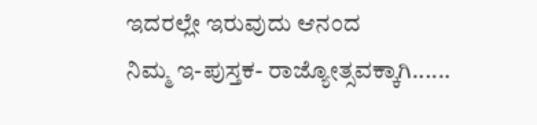ಇದರಲ್ಲೇ ಇರುವುದು ಆನಂದ
ನಿಮ್ಮ ಇ-ಪುಸ್ತಕ- ರಾಜ್ಯೋತ್ಸವಕ್ಕಾಗಿ......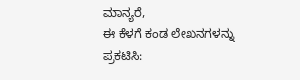ಮಾನ್ಯರೆ,
ಈ ಕೆಳಗೆ ಕಂಡ ಲೇಖನಗಳನ್ನು ಪ್ರಕಟಿಸಿ: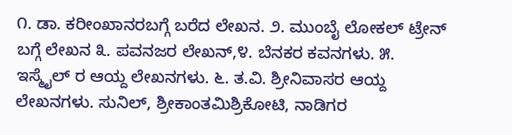೧. ಡಾ. ಕರೀಂಖಾನರಬಗ್ಗೆ ಬರೆದ ಲೇಖನ. ೨. ಮುಂಬೈ ಲೋಕಲ್ ಟ್ರೇನ್ ಬಗ್ಗೆ ಲೇಖನ ೩. ಪವನಜರ ಲೇಖನ್,೪. ಬೆನಕರ ಕವನಗಳು. ೫. ಇಸ್ಮೈಲ್ ರ ಆಯ್ದ ಲೇಖನಗಳು. ೬. ತ.ವಿ. ಶ್ರೀನಿವಾಸರ ಆಯ್ದ ಲೇಖನಗಳು. ಸುನಿಲ್, ಶ್ರೀಕಾಂತಮಿಶ್ರಿಕೋಟಿ, ನಾಡಿಗರ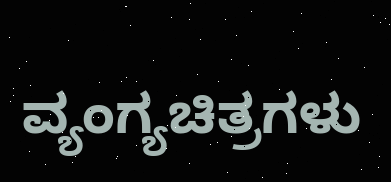ವ್ಯಂಗ್ಯಚಿತ್ರಗಳು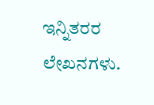ಇನ್ನಿತರರ ಲೇಖನಗಳು.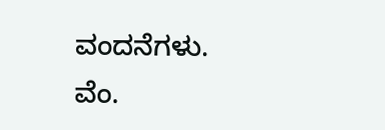ವಂದನೆಗಳು.
ವೆಂ.